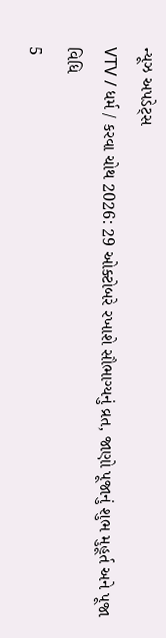ન્યૂઝ અપડેટ્સ
VTV / ધર્મ / કરવા ચોથ 2026: 29 ઓક્ટોબરે રખાશે સૌભાગ્યનું વ્રત, જાણો પૂજાનું શુભ મુહૂર્ત અને પૂજા વિધિ
5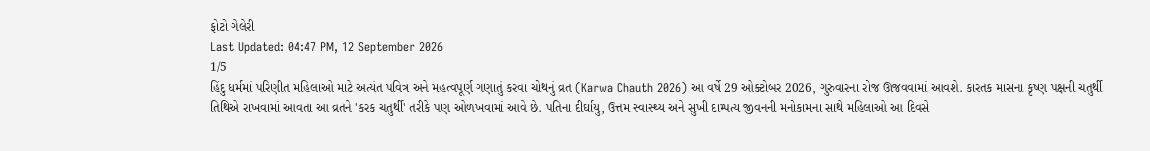ફોટો ગેલેરી
Last Updated: 04:47 PM, 12 September 2026
1/5
હિંદુ ધર્મમાં પરિણીત મહિલાઓ માટે અત્યંત પવિત્ર અને મહત્વપૂર્ણ ગણાતું કરવા ચોથનું વ્રત (Karwa Chauth 2026) આ વર્ષે 29 ઓક્ટોબર 2026, ગુરુવારના રોજ ઊજવવામાં આવશે. કારતક માસના કૃષ્ણ પક્ષની ચતુર્થી તિથિએ રાખવામાં આવતા આ વ્રતને 'કરક ચતુર્થી' તરીકે પણ ઓળખવામાં આવે છે. પતિના દીર્ઘાયુ, ઉત્તમ સ્વાસ્થ્ય અને સુખી દામ્પત્ય જીવનની મનોકામના સાથે મહિલાઓ આ દિવસે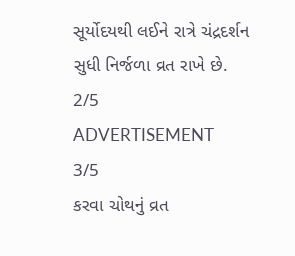સૂર્યોદયથી લઈને રાત્રે ચંદ્રદર્શન સુધી નિર્જળા વ્રત રાખે છે.
2/5
ADVERTISEMENT
3/5
કરવા ચોથનું વ્રત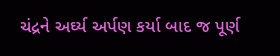ચંદ્રને અર્ઘ્ય અર્પણ કર્યા બાદ જ પૂર્ણ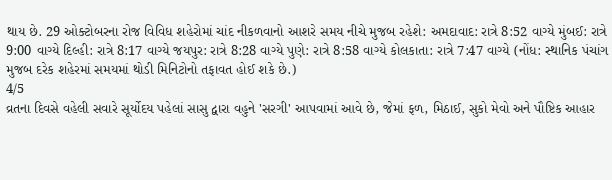થાય છે. 29 ઓક્ટોબરના રોજ વિવિધ શહેરોમાં ચાંદ નીકળવાનો આશરે સમય નીચે મુજબ રહેશે: અમદાવાદ: રાત્રે 8:52 વાગ્યે મુંબઈ: રાત્રે 9:00 વાગ્યે દિલ્હી: રાત્રે 8:17 વાગ્યે જયપુર: રાત્રે 8:28 વાગ્યે પુણે: રાત્રે 8:58 વાગ્યે કોલકાતા: રાત્રે 7:47 વાગ્યે (નોંધ: સ્થાનિક પંચાંગ મુજબ દરેક શહેરમાં સમયમાં થોડી મિનિટોનો તફાવત હોઈ શકે છે.)
4/5
વ્રતના દિવસે વહેલી સવારે સૂર્યોદય પહેલાં સાસુ દ્વારા વહુને 'સરગી' આપવામાં આવે છે, જેમાં ફળ, મિઠાઈ, સુકો મેવો અને પૌષ્ટિક આહાર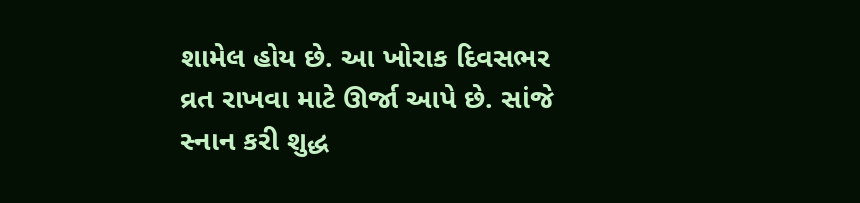શામેલ હોય છે. આ ખોરાક દિવસભર વ્રત રાખવા માટે ઊર્જા આપે છે. સાંજે સ્નાન કરી શુદ્ધ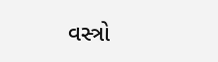વસ્ત્રો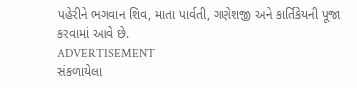પહેરીને ભગવાન શિવ, માતા પાર્વતી, ગણેશજી અને કાર્તિકેયની પૂજા કરવામાં આવે છે.
ADVERTISEMENT
સંકળાયેલા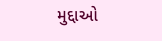મુદ્દાઓ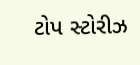ટોપ સ્ટોરીઝ